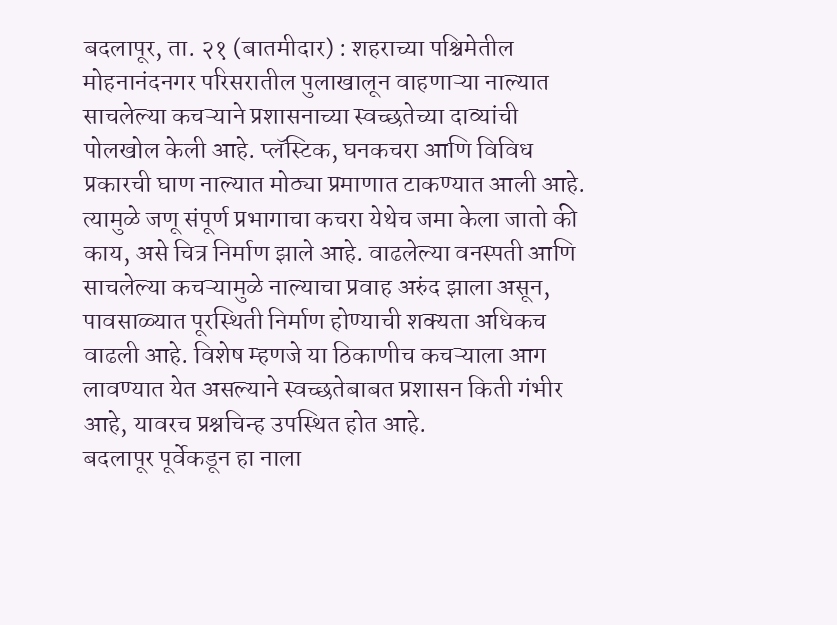बदलापूर, ता. २१ (बातमीदार) : शहराच्या पश्चिमेतील मोहनानंदनगर परिसरातील पुलाखालून वाहणाऱ्या नाल्यात साचलेल्या कचऱ्याने प्रशासनाच्या स्वच्छतेच्या दाव्यांची पोलखोल केली आहे. प्लॅस्टिक, घनकचरा आणि विविध प्रकारची घाण नाल्यात मोठ्या प्रमाणात टाकण्यात आली आहे. त्यामुळे जणू संपूर्ण प्रभागाचा कचरा येथेच जमा केला जातो की काय, असे चित्र निर्माण झाले आहे. वाढलेल्या वनस्पती आणि साचलेल्या कचऱ्यामुळे नाल्याचा प्रवाह अरुंद झाला असून, पावसाळ्यात पूरस्थिती निर्माण होण्याची शक्यता अधिकच वाढली आहे. विशेष म्हणजे या ठिकाणीच कचऱ्याला आग लावण्यात येत असल्याने स्वच्छतेबाबत प्रशासन किती गंभीर आहे, यावरच प्रश्नचिन्ह उपस्थित होत आहे.
बदलापूर पूर्वेकडून हा नाला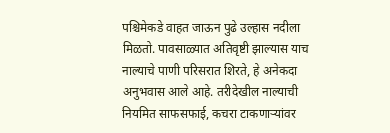पश्चिमेकडे वाहत जाऊन पुढे उल्हास नदीला मिळतो. पावसाळ्यात अतिवृष्टी झाल्यास याच नाल्याचे पाणी परिसरात शिरते, हे अनेकदा अनुभवास आले आहे. तरीदेखील नाल्याची नियमित साफसफाई, कचरा टाकणाऱ्यांवर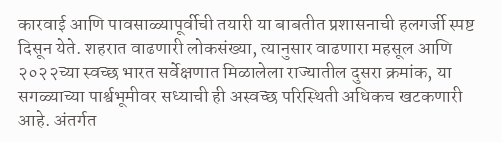कारवाई आणि पावसाळ्यापूर्वीची तयारी या बाबतीत प्रशासनाची हलगर्जी स्पष्ट दिसून येते. शहरात वाढणारी लोकसंख्या, त्यानुसार वाढणारा महसूल आणि २०२२च्या स्वच्छ भारत सर्वेक्षणात मिळालेला राज्यातील दुसरा क्रमांक, या सगळ्याच्या पार्श्वभूमीवर सध्याची ही अस्वच्छ परिस्थिती अधिकच खटकणारी आहे. अंतर्गत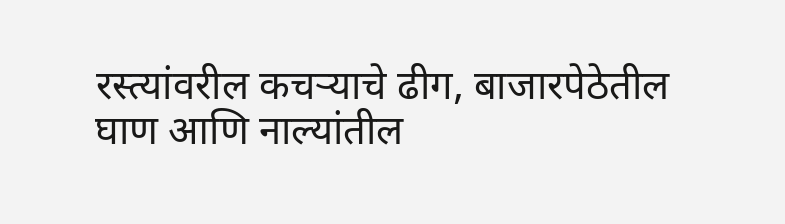रस्त्यांवरील कचऱ्याचे ढीग, बाजारपेठेतील घाण आणि नाल्यांतील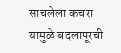साचलेला कचरा यामुळे बदलापूरची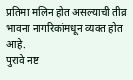प्रतिमा मलिन होत असल्याची तीव्र भावना नागरिकांमधून व्यक्त होत आहे.
पुरावे नष्ट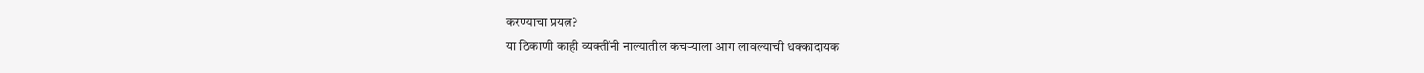करण्याचा प्रयत्न?
या ठिकाणी काही व्यक्तींनी नाल्यातील कचऱ्याला आग लावल्याची धक्कादायक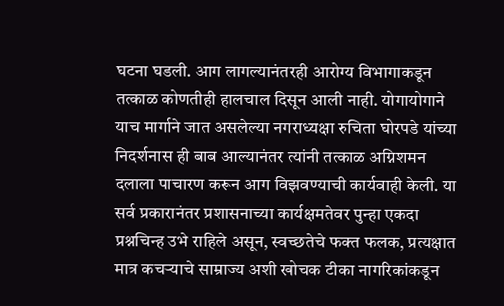घटना घडली. आग लागल्यानंतरही आरोग्य विभागाकडून तत्काळ कोणतीही हालचाल दिसून आली नाही. योगायोगाने याच मार्गाने जात असलेल्या नगराध्यक्षा रुचिता घोरपडे यांच्या निदर्शनास ही बाब आल्यानंतर त्यांनी तत्काळ अग्निशमन दलाला पाचारण करून आग विझवण्याची कार्यवाही केली. या सर्व प्रकारानंतर प्रशासनाच्या कार्यक्षमतेवर पुन्हा एकदा प्रश्नचिन्ह उभे राहिले असून, स्वच्छतेचे फक्त फलक, प्रत्यक्षात मात्र कचऱ्याचे साम्राज्य अशी खोचक टीका नागरिकांकडून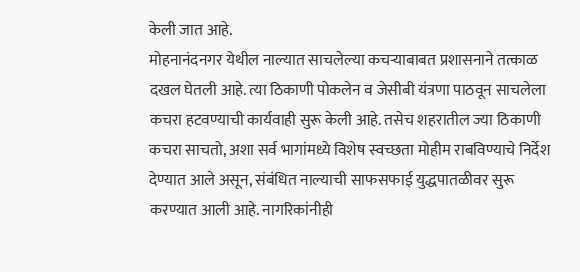केली जात आहे.
मोहनानंदनगर येथील नाल्यात साचलेल्या कचऱ्याबाबत प्रशासनाने तत्काळ दखल घेतली आहे. त्या ठिकाणी पोकलेन व जेसीबी यंत्रणा पाठवून साचलेला कचरा हटवण्याची कार्यवाही सुरू केली आहे. तसेच शहरातील ज्या ठिकाणी कचरा साचतो, अशा सर्व भागांमध्ये विशेष स्वच्छता मोहीम राबविण्याचे निर्देश देण्यात आले असून, संबंधित नाल्याची साफसफाई युद्धपातळीवर सुरू करण्यात आली आहे. नागरिकांनीही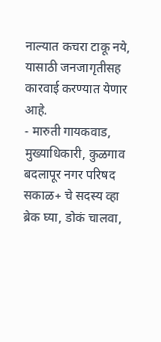नाल्यात कचरा टाकू नये, यासाठी जनजागृतीसह कारवाई करण्यात येणार आहे.
- मारुती गायकवाड, मुख्याधिकारी, कुळगाव बदलापूर नगर परिषद
सकाळ+ चे सदस्य व्हा
ब्रेक घ्या, डोकं चालवा,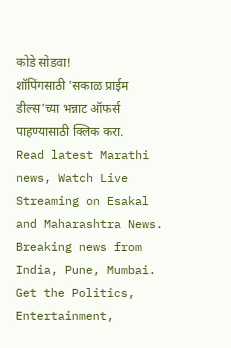कोडे सोडवा!
शॉपिंगसाठी 'सकाळ प्राईम डील्स'च्या भन्नाट ऑफर्स पाहण्यासाठी क्लिक करा.
Read latest Marathi news, Watch Live Streaming on Esakal and Maharashtra News. Breaking news from India, Pune, Mumbai. Get the Politics, Entertainment,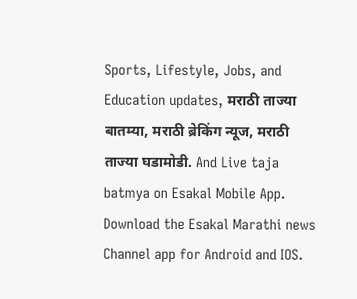Sports, Lifestyle, Jobs, and Education updates, मराठी ताज्या बातम्या, मराठी ब्रेकिंग न्यूज, मराठी ताज्या घडामोडी. And Live taja batmya on Esakal Mobile App. Download the Esakal Marathi news Channel app for Android and IOS.